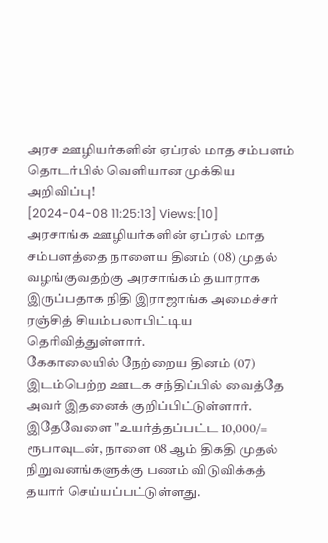அரச ஊழியர்களின் ஏப்ரல் மாத சம்பளம் தொடர்பில் வெளியான முக்கிய அறிவிப்பு!
[2024-04-08 11:25:13] Views:[10]
அரசாங்க ஊழியர்களின் ஏப்ரல் மாத சம்பளத்தை நாளைய தினம் (08) முதல் வழங்குவதற்கு அரசாங்கம் தயாராக இருப்பதாக நிதி இராஜாங்க அமைச்சர் ரஞ்சித் சியம்பலாபிட்டிய தெரிவித்துள்ளார்.
கேகாலையில் நேற்றைய தினம் (07) இடம்பெற்ற ஊடக சந்திப்பில் வைத்தே அவர் இதனைக் குறிப்பிட்டுள்ளார்.
இதேவேளை "உயர்த்தப்பட்ட 10,000/= ரூபாவுடன், நாளை 08 ஆம் திகதி முதல் நிறுவனங்களுக்கு பணம் விடுவிக்கத் தயார் செய்யப்பட்டுள்ளது.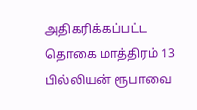அதிகரிக்கப்பட்ட தொகை மாத்திரம் 13 பில்லியன் ரூபாவை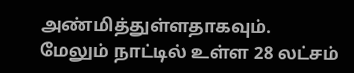அண்மித்துள்ளதாகவும்.
மேலும் நாட்டில் உள்ள 28 லட்சம்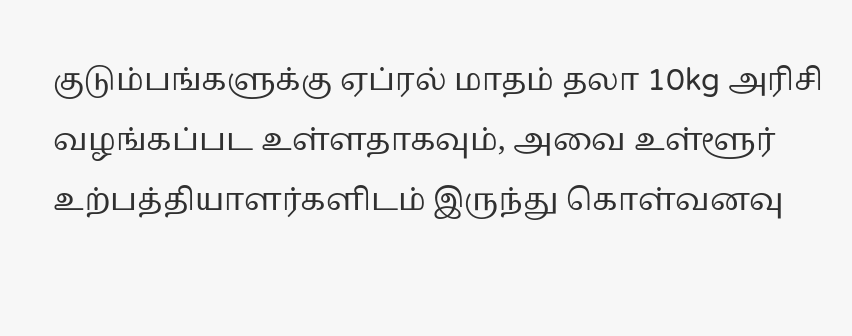குடும்பங்களுக்கு ஏப்ரல் மாதம் தலா 10kg அரிசி வழங்கப்பட உள்ளதாகவும், அவை உள்ளூர் உற்பத்தியாளர்களிடம் இருந்து கொள்வனவு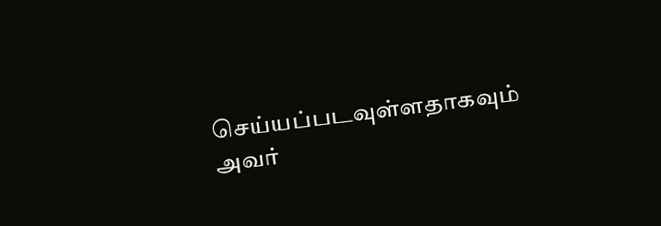செய்யப்படவுள்ளதாகவும் அவர்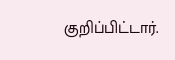குறிப்பிட்டார்.